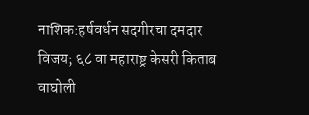नाशिक:हर्षवर्धन सदगीरचा दमदार विजय; ६८ वा महाराष्ट्र केसरी किताब वाघोली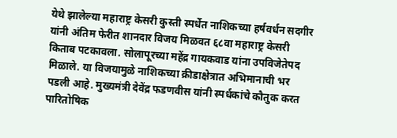येथे झालेल्या महाराष्ट्र केसरी कुस्ती स्पर्धेत नाशिकच्या हर्षवर्धन सदगीर यांनी अंतिम फेरीत शानदार विजय मिळवत ६८वा महाराष्ट्र केसरी किताब पटकावला. सोलापूरच्या महेंद्र गायकवाड यांना उपविजेतेपद मिळाले. या विजयामुळे नाशिकच्या क्रीडाक्षेत्रात अभिमानाची भर पडली आहे. मुख्यमंत्री देवेंद्र फडणवीस यांनी स्पर्धकांचे कौतुक करत पारितोषिक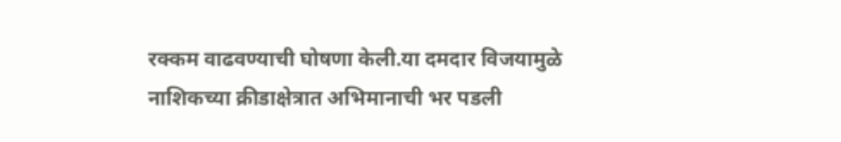रक्कम वाढवण्याची घोषणा केली.या दमदार विजयामुळे नाशिकच्या क्रीडाक्षेत्रात अभिमानाची भर पडली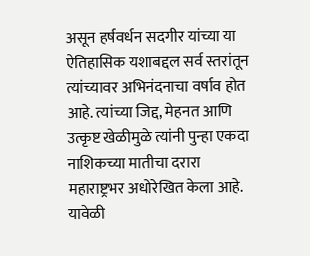असून हर्षवर्धन सदगीर यांच्या या ऐतिहासिक यशाबद्दल सर्व स्तरांतून त्यांच्यावर अभिनंदनाचा वर्षाव होत आहे. त्यांच्या जिद्द, मेहनत आणि उत्कृष्ट खेळीमुळे त्यांनी पुन्हा एकदा नाशिकच्या मातीचा दरारा महाराष्ट्रभर अधोरेखित केला आहे. यावेळी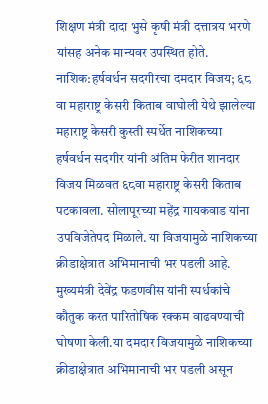शिक्षण मंत्री दादा भुसे कृषी मंत्री दत्तात्रय भरणे यांसह अनेक मान्यवर उपस्थित होते.
नाशिक:हर्षवर्धन सदगीरचा दमदार विजय; ६८ वा महाराष्ट्र केसरी किताब वाघोली येथे झालेल्या महाराष्ट्र केसरी कुस्ती स्पर्धेत नाशिकच्या हर्षवर्धन सदगीर यांनी अंतिम फेरीत शानदार विजय मिळवत ६८वा महाराष्ट्र केसरी किताब पटकावला. सोलापूरच्या महेंद्र गायकवाड यांना उपविजेतेपद मिळाले. या विजयामुळे नाशिकच्या क्रीडाक्षेत्रात अभिमानाची भर पडली आहे. मुख्यमंत्री देवेंद्र फडणवीस यांनी स्पर्धकांचे कौतुक करत पारितोषिक रक्कम वाढवण्याची
घोषणा केली.या दमदार विजयामुळे नाशिकच्या क्रीडाक्षेत्रात अभिमानाची भर पडली असून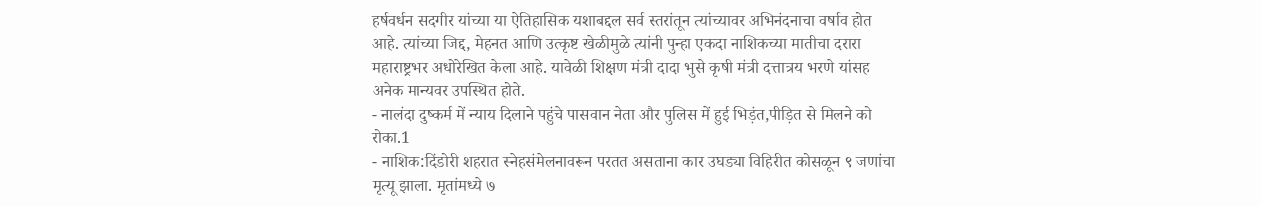हर्षवर्धन सदगीर यांच्या या ऐतिहासिक यशाबद्दल सर्व स्तरांतून त्यांच्यावर अभिनंदनाचा वर्षाव होत आहे. त्यांच्या जिद्द, मेहनत आणि उत्कृष्ट खेळीमुळे त्यांनी पुन्हा एकदा नाशिकच्या मातीचा दरारा महाराष्ट्रभर अधोरेखित केला आहे. यावेळी शिक्षण मंत्री दादा भुसे कृषी मंत्री दत्तात्रय भरणे यांसह अनेक मान्यवर उपस्थित होते.
- नालंदा दुष्कर्म में न्याय दिलाने पहुंचे पासवान नेता और पुलिस में हुई भिड़ंत,पीड़ित से मिलने को रोका.1
- नाशिक:दिंडोरी शहरात स्नेहसंमेलनावरून परतत असताना कार उघड्या विहिरीत कोसळून ९ जणांचा मृत्यू झाला. मृतांमध्ये ७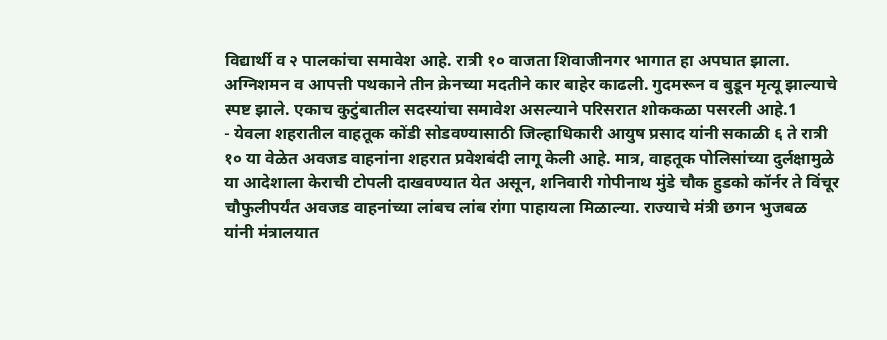विद्यार्थी व २ पालकांचा समावेश आहे. रात्री १० वाजता शिवाजीनगर भागात हा अपघात झाला. अग्निशमन व आपत्ती पथकाने तीन क्रेनच्या मदतीने कार बाहेर काढली. गुदमरून व बुडून मृत्यू झाल्याचे स्पष्ट झाले. एकाच कुटुंबातील सदस्यांचा समावेश असल्याने परिसरात शोककळा पसरली आहे.1
- येवला शहरातील वाहतूक कोंडी सोडवण्यासाठी जिल्हाधिकारी आयुष प्रसाद यांनी सकाळी ६ ते रात्री १० या वेळेत अवजड वाहनांना शहरात प्रवेशबंदी लागू केली आहे. मात्र, वाहतूक पोलिसांच्या दुर्लक्षामुळे या आदेशाला केराची टोपली दाखवण्यात येत असून, शनिवारी गोपीनाथ मुंडे चौक हुडको कॉर्नर ते विंचूर चौफुलीपर्यंत अवजड वाहनांच्या लांबच लांब रांगा पाहायला मिळाल्या. राज्याचे मंत्री छगन भुजबळ यांनी मंत्रालयात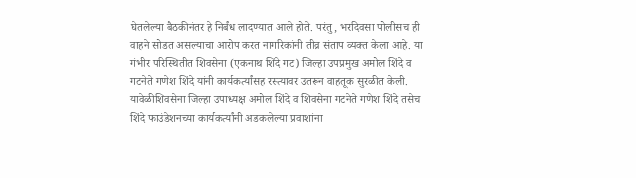घेतलेल्या बैठकीनंतर हे निर्बंध लादण्यात आले होते. परंतु, भरदिवसा पोलीसच ही वाहने सोडत असल्याचा आरोप करत नागरिकांनी तीव्र संताप व्यक्त केला आहे. या गंभीर परिस्थितीत शिवसेना (एकनाथ शिंदे गट) जिल्हा उपप्रमुख अमोल शिंदे व गटनेते गणेश शिंदे यांनी कार्यकर्त्यांसह रस्त्यावर उतरून वाहतूक सुरळीत केली. यावेळीशिवसेना जिल्हा उपाध्यक्ष अमोल शिंदे व शिवसेना गटनेते गणेश शिंदे तसेच शिंदे फाउंडेशनच्या कार्यकर्त्यांनी अडकलेल्या प्रवाशांना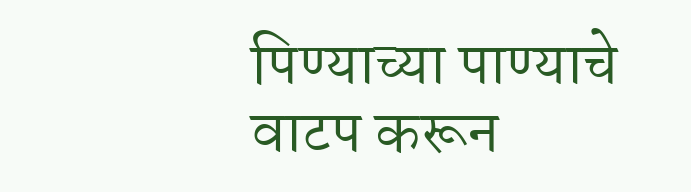पिण्याच्या पाण्याचे वाटप करून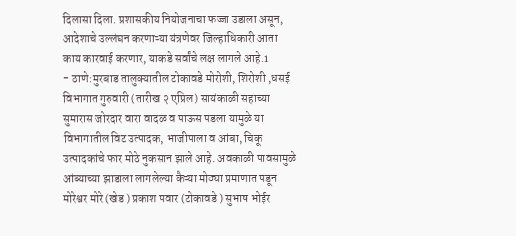दिलासा दिला. प्रशासकीय नियोजनाचा फज्जा उडाला असून, आदेशाचे उल्लंघन करणाऱ्या यंत्रणेवर जिल्हाधिकारी आता काय कारवाई करणार, याकडे सर्वांचे लक्ष लागले आहे.1
- ठाणे:मुरबाड तालुक्यातील टोकावडे मोरोशी, शिरोशी ,धसई विभागात गुरुवारी (तारीख २ एप्रिल) सायंकाळी सहाच्या सुमारास जोरदार वारा वादळ व पाऊस पडला यामुळे या विभागातील विट उत्पादक, भाजीपाला व आंबा, चिकू उत्पादकांचे फार मोठे नुकसान झाले आहे. अवकाळी पावसामुळे आंब्याच्या झाडाला लागलेल्या कैऱ्या मोठ्या प्रमाणात पडून मोरेश्वर मोरे (खेड ) प्रकाश पवार (टोकावडे ) सुभाष भोईर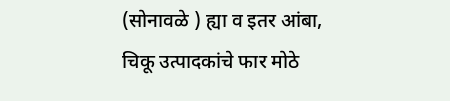(सोनावळे ) ह्या व इतर आंबा, चिकू उत्पादकांचे फार मोठे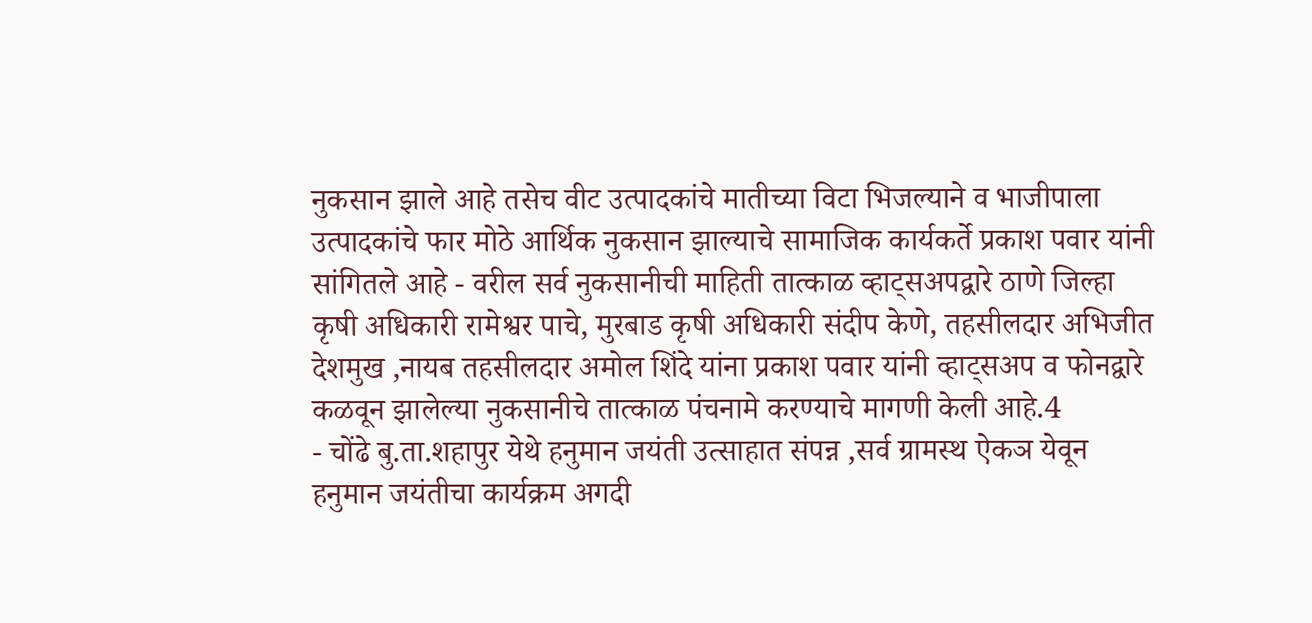नुकसान झाले आहे तसेच वीट उत्पादकांचे मातीच्या विटा भिजल्याने व भाजीपाला उत्पादकांचे फार मोठे आर्थिक नुकसान झाल्याचे सामाजिक कार्यकर्ते प्रकाश पवार यांनी सांगितले आहे - वरील सर्व नुकसानीची माहिती तात्काळ व्हाट्सअपद्वारे ठाणे जिल्हा कृषी अधिकारी रामेश्वर पाचे, मुरबाड कृषी अधिकारी संदीप केणे, तहसीलदार अभिजीत देशमुख ,नायब तहसीलदार अमोल शिंदे यांना प्रकाश पवार यांनी व्हाट्सअप व फोनद्वारे कळवून झालेल्या नुकसानीचे तात्काळ पंचनामे करण्याचे मागणी केली आहे.4
- चोंढे बु.ता.शहापुर येथे हनुमान जयंती उत्साहात संपन्न ,सर्व ग्रामस्थ ऐकञ येवून हनुमान जयंतीचा कार्यक्रम अगदी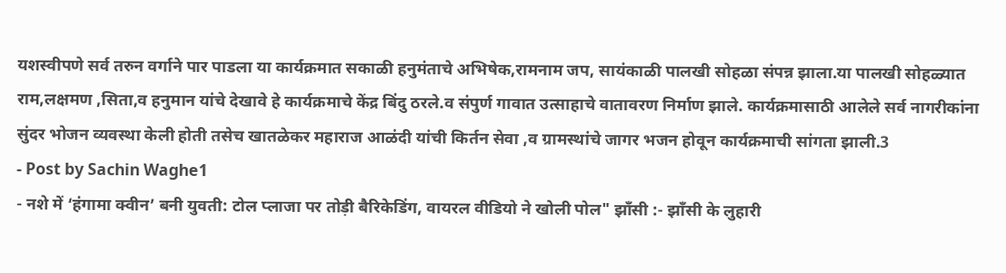यशस्वीपणे सर्व तरुन वर्गाने पार पाडला या कार्यक्रमात सकाळी हनुमंताचे अभिषेक,रामनाम जप, सायंकाळी पालखी सोहळा संपन्न झाला.या पालखी सोहळ्यात राम,लक्षमण ,सिता,व हनुमान यांचे देखावे हे कार्यक्रमाचे केंद्र बिंदु ठरले.व संपुर्ण गावात उत्साहाचे वातावरण निर्माण झाले. कार्यक्रमासाठी आलेले सर्व नागरीकांना सुंदर भोजन व्यवस्था केली होती तसेच खातळेकर महाराज आळंदी यांची किर्तन सेवा ,व ग्रामस्थांचे जागर भजन होवून कार्यक्रमाची सांगता झाली.3
- Post by Sachin Waghe1
- नशे में ‘हंगामा क्वीन’ बनी युवती: टोल प्लाजा पर तोड़ी बैरिकेडिंग, वायरल वीडियो ने खोली पोल" झाँसी :- झाँसी के लुहारी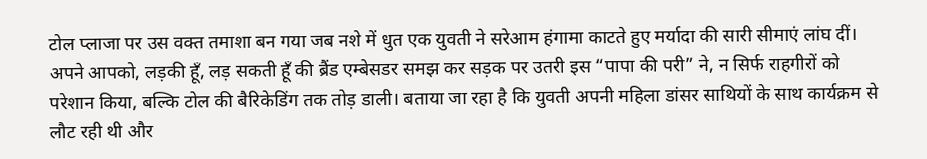टोल प्लाजा पर उस वक्त तमाशा बन गया जब नशे में धुत एक युवती ने सरेआम हंगामा काटते हुए मर्यादा की सारी सीमाएं लांघ दीं। अपने आपको, लड़की हूँ, लड़ सकती हूँ की ब्रैंड एम्बेसडर समझ कर सड़क पर उतरी इस “पापा की परी” ने, न सिर्फ राहगीरों को परेशान किया, बल्कि टोल की बैरिकेडिंग तक तोड़ डाली। बताया जा रहा है कि युवती अपनी महिला डांसर साथियों के साथ कार्यक्रम से लौट रही थी और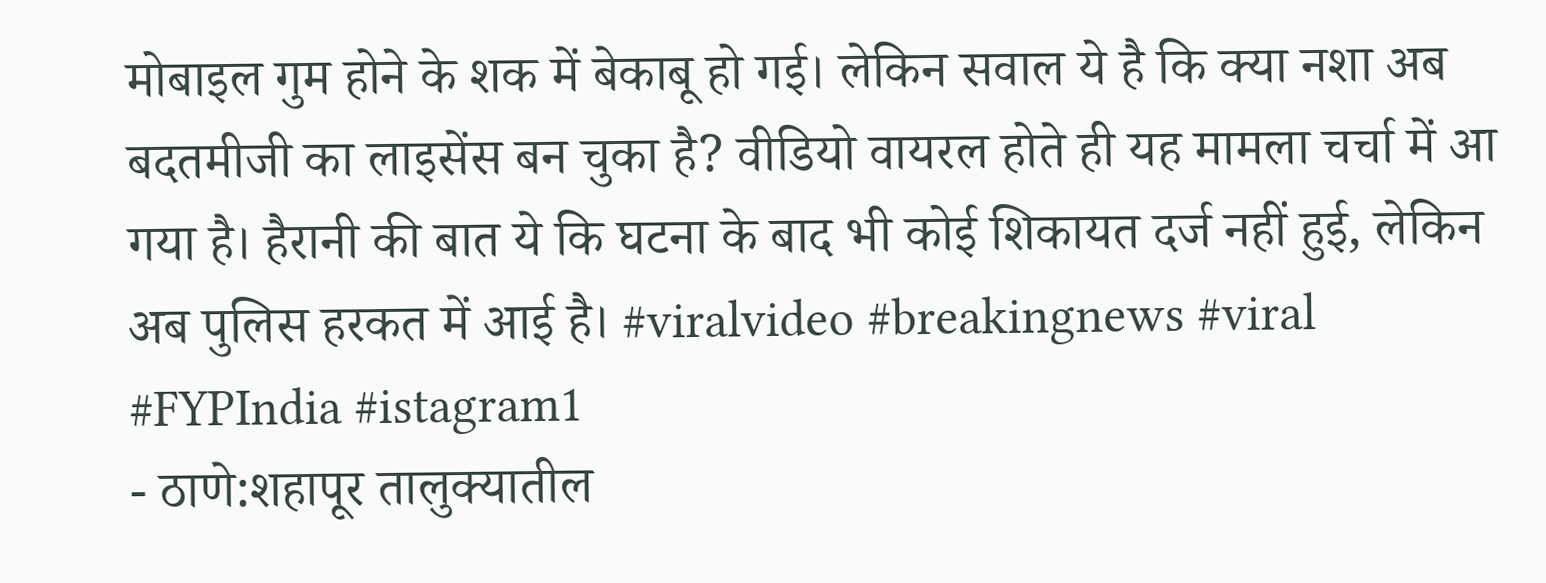मोबाइल गुम होने के शक में बेकाबू हो गई। लेकिन सवाल ये है कि क्या नशा अब बदतमीजी का लाइसेंस बन चुका है? वीडियो वायरल होते ही यह मामला चर्चा में आ गया है। हैरानी की बात ये कि घटना के बाद भी कोई शिकायत दर्ज नहीं हुई, लेकिन अब पुलिस हरकत में आई है। #viralvideo #breakingnews #viral #FYPIndia #istagram1
- ठाणे:शहापूर तालुक्यातील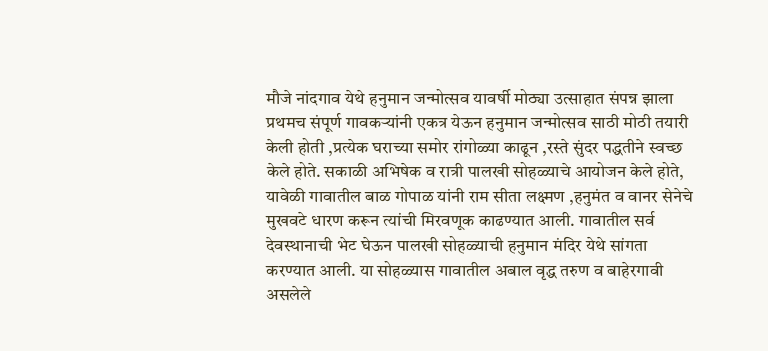मौजे नांदगाव येथे हनुमान जन्मोत्सव यावर्षी मोठ्या उत्साहात संपन्न झाला प्रथमच संपूर्ण गावकऱ्यांनी एकत्र येऊन हनुमान जन्मोत्सव साठी मोठी तयारी केली होती ,प्रत्येक घराच्या समोर रांगोळ्या काढून ,रस्ते सुंदर पद्धतीने स्वच्छ केले होते. सकाळी अभिषेक व रात्री पालखी सोहळ्याचे आयोजन केले होते, यावेळी गावातील बाळ गोपाळ यांनी राम सीता लक्ष्मण ,हनुमंत व वानर सेनेचे मुखवटे धारण करून त्यांची मिरवणूक काढण्यात आली. गावातील सर्व देवस्थानाची भेट घेऊन पालखी सोहळ्याची हनुमान मंदिर येथे सांगता करण्यात आली. या सोहळ्यास गावातील अबाल वृद्ध तरुण व बाहेरगावी असलेले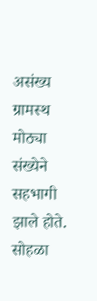असंख्य ग्रामस्थ मोठ्या संख्येने सहभागी झाले होते. सोहळा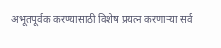अभूतपूर्वक करण्यासाठी विशेष प्रयत्न करणाऱ्या सर्व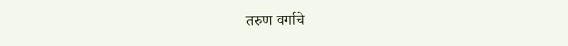तरुण वर्गाचे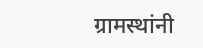ग्रामस्थांनी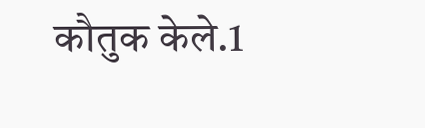कौतुक केले.1